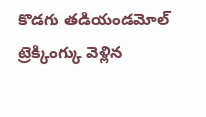కొడగు తడియండమోల్ ట్రెక్కింగ్కు వెళ్లిన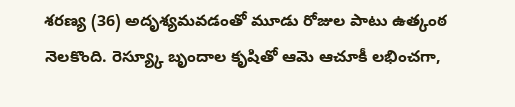శరణ్య (36) అదృశ్యమవడంతో మూడు రోజుల పాటు ఉత్కంఠ నెలకొంది. రెస్య్కూ బృందాల కృషితో ఆమె ఆచూకీ లభించగా,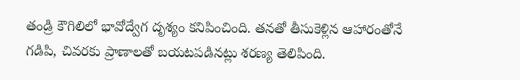తండ్రి కౌగిలిలో భావోద్వేగ దృశ్యం కనిపించింది. తనతో తీసుకెళ్లిన ఆహారంతోనే గడిపి, చివరకు ప్రాణాలతో బయటపడినట్లు శరణ్య తెలిపింది.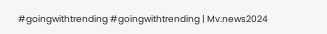#goingwithtrending #goingwithtrending | Mv.news2024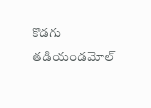కొడగు తడియండమోల్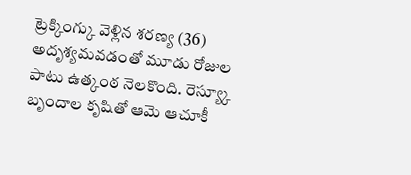ట్రెక్కింగ్కు వెళ్లిన శరణ్య (36) అదృశ్యమవడంతో మూడు రోజుల పాటు ఉత్కంఠ నెలకొంది. రెస్య్కూ బృందాల కృషితో ఆమె ఆచూకీ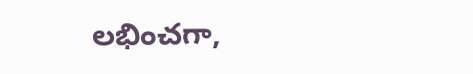లభించగా,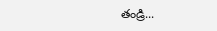తండ్రి...